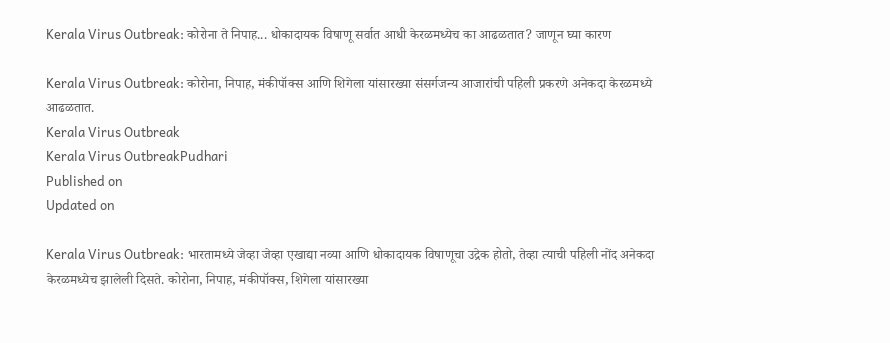Kerala Virus Outbreak: कोरोना ते निपाह... धोकादायक विषाणू सर्वात आधी केरळमध्येच का आढळतात? जाणून घ्या कारण

Kerala Virus Outbreak: कोरोना, निपाह, मंकीपॉक्स आणि शिगेला यांसारख्या संसर्गजन्य आजारांची पहिली प्रकरणे अनेकदा केरळमध्ये आढळतात.
Kerala Virus Outbreak
Kerala Virus OutbreakPudhari
Published on
Updated on

Kerala Virus Outbreak: भारतामध्ये जेव्हा जेव्हा एखाद्या नव्या आणि धोकादायक विषाणूचा उद्रेक होतो, तेव्हा त्याची पहिली नोंद अनेकदा केरळमध्येच झालेली दिसते. कोरोना, निपाह, मंकीपॉक्स, शिगेला यांसारख्या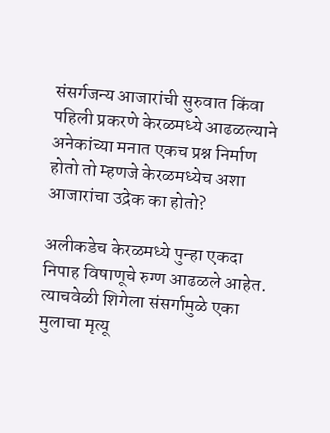संसर्गजन्य आजारांची सुरुवात किंवा पहिली प्रकरणे केरळमध्ये आढळल्याने अनेकांच्या मनात एकच प्रश्न निर्माण होतो तो म्हणजे केरळमध्येच अशा आजारांचा उद्रेक का होतो?

अलीकडेच केरळमध्ये पुन्हा एकदा निपाह विषाणूचे रुग्ण आढळले आहेत. त्याचवेळी शिगेला संसर्गामुळे एका मुलाचा मृत्यू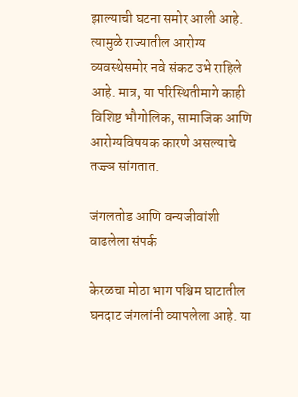झाल्याची घटना समोर आली आहे. त्यामुळे राज्यातील आरोग्य व्यवस्थेसमोर नवे संकट उभे राहिले आहे. मात्र, या परिस्थितीमागे काही विशिष्ट भौगोलिक, सामाजिक आणि आरोग्यविषयक कारणे असल्याचे तज्ज्ञ सांगतात.

जंगलतोड आणि वन्यजीवांशी वाढलेला संपर्क

केरळचा मोठा भाग पश्चिम घाटातील घनदाट जंगलांनी व्यापलेला आहे. या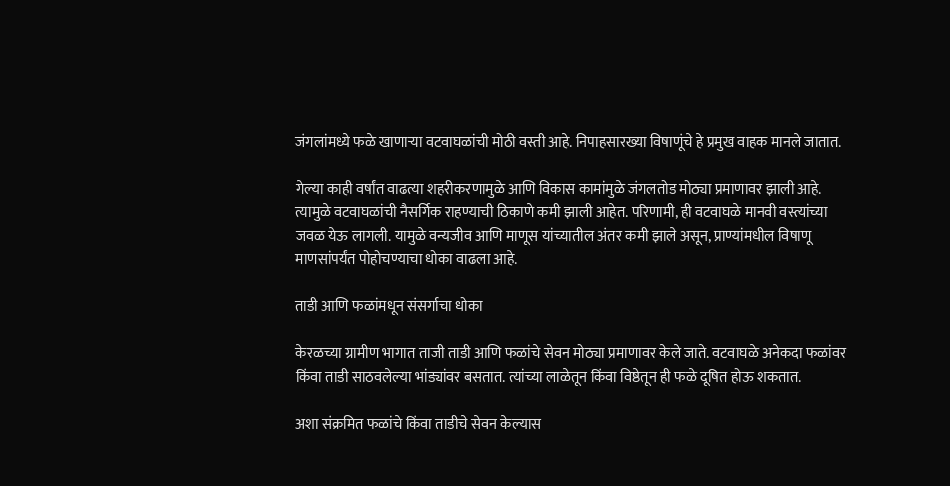जंगलांमध्ये फळे खाणाऱ्या वटवाघळांची मोठी वस्ती आहे. निपाहसारख्या विषाणूंचे हे प्रमुख वाहक मानले जातात.

गेल्या काही वर्षांत वाढत्या शहरीकरणामुळे आणि विकास कामांमुळे जंगलतोड मोठ्या प्रमाणावर झाली आहे. त्यामुळे वटवाघळांची नैसर्गिक राहण्याची ठिकाणे कमी झाली आहेत. परिणामी, ही वटवाघळे मानवी वस्त्यांच्या जवळ येऊ लागली. यामुळे वन्यजीव आणि माणूस यांच्यातील अंतर कमी झाले असून, प्राण्यांमधील विषाणू माणसांपर्यंत पोहोचण्याचा धोका वाढला आहे.

ताडी आणि फळांमधून संसर्गाचा धोका

केरळच्या ग्रामीण भागात ताजी ताडी आणि फळांचे सेवन मोठ्या प्रमाणावर केले जाते. वटवाघळे अनेकदा फळांवर किंवा ताडी साठवलेल्या भांड्यांवर बसतात. त्यांच्या लाळेतून किंवा विष्ठेतून ही फळे दूषित होऊ शकतात.

अशा संक्रमित फळांचे किंवा ताडीचे सेवन केल्यास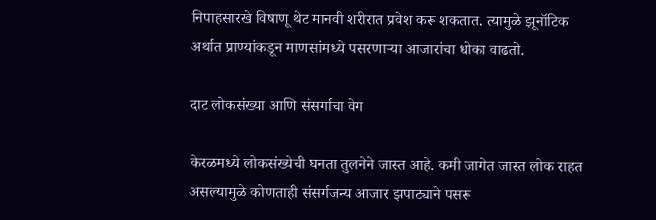निपाहसारखे विषाणू थेट मानवी शरीरात प्रवेश करू शकतात. त्यामुळे झूनॉटिक अर्थात प्राण्यांकडून माणसांमध्ये पसरणाऱ्या आजारांचा धोका वाढतो.

दाट लोकसंख्या आणि संसर्गाचा वेग

केरळमध्ये लोकसंख्येची घनता तुलनेने जास्त आहे. कमी जागेत जास्त लोक राहत असल्यामुळे कोणताही संसर्गजन्य आजार झपाट्याने पसरू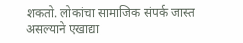शकतो. लोकांचा सामाजिक संपर्क जास्त असल्याने एखाद्या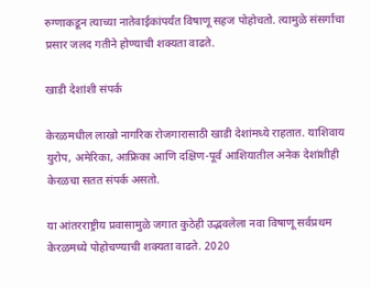रुग्णाकडून त्याच्या नातेवाईकांपर्यंत विषाणू सहज पोहोचतो. त्यामुळे संसर्गाचा प्रसार जलद गतीने होण्याची शक्यता वाढते.

खाडी देशांशी संपर्क

केरळमधील लाखो नागरिक रोजगारासाठी खाडी देशांमध्ये राहतात. याशिवाय युरोप, अमेरिका, आफ्रिका आणि दक्षिण-पूर्व आशियातील अनेक देशांशीही केरळचा सतत संपर्क असतो.

या आंतरराष्ट्रीय प्रवासामुळे जगात कुठेही उद्भवलेला नवा विषाणू सर्वप्रथम केरळमध्ये पोहोचण्याची शक्यता वाढते. 2020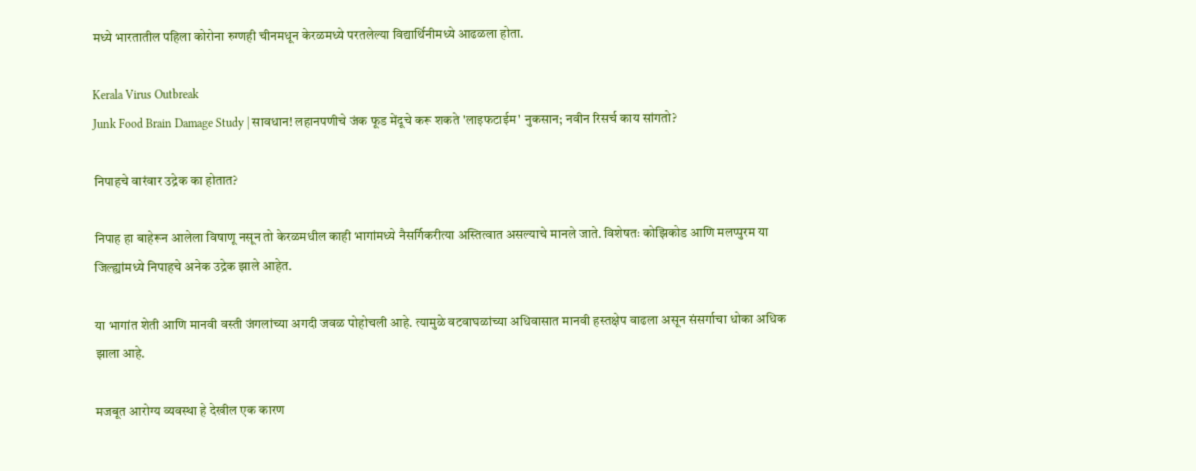मध्ये भारतातील पहिला कोरोना रुग्णही चीनमधून केरळमध्ये परतलेल्या विद्यार्थिनीमध्ये आढळला होता.

Kerala Virus Outbreak
Junk Food Brain Damage Study | सावधान! लहानपणीचे जंक फूड मेंदूचे करू शकते 'लाइफटाईम' नुकसान; नवीन रिसर्च काय सांगतो?

निपाहचे वारंवार उद्रेक का होतात?

निपाह हा बाहेरून आलेला विषाणू नसून तो केरळमधील काही भागांमध्ये नैसर्गिकरीत्या अस्तित्वात असल्याचे मानले जाते. विशेषतः कोझिकोड आणि मलप्पुरम या जिल्ह्यांमध्ये निपाहचे अनेक उद्रेक झाले आहेत.

या भागांत शेती आणि मानवी वस्ती जंगलांच्या अगदी जवळ पोहोचली आहे. त्यामुळे वटवाघळांच्या अधिवासात मानवी हस्तक्षेप वाढला असून संसर्गाचा धोका अधिक झाला आहे.

मजबूत आरोग्य व्यवस्था हे देखील एक कारण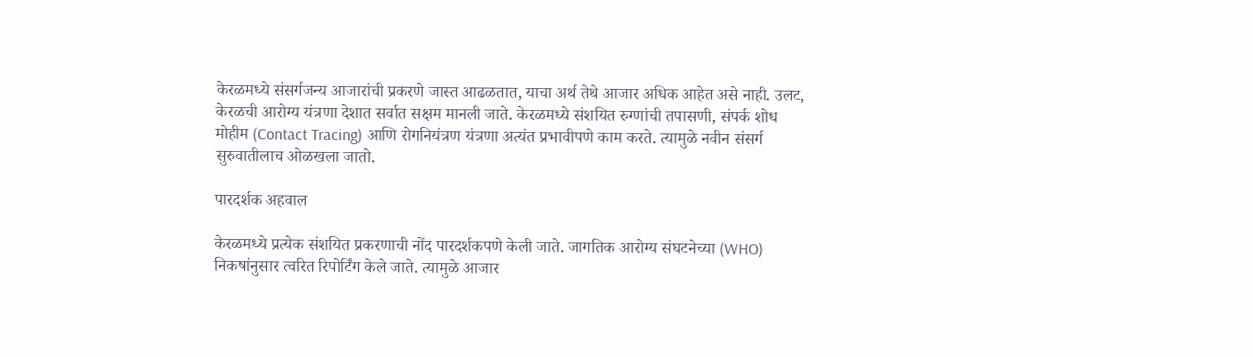केरळमध्ये संसर्गजन्य आजारांची प्रकरणे जास्त आढळतात, याचा अर्थ तेथे आजार अधिक आहेत असे नाही. उलट, केरळची आरोग्य यंत्रणा देशात सर्वात सक्षम मानली जाते. केरळमध्ये संशयित रुग्णांची तपासणी, संपर्क शोध मोहीम (Contact Tracing) आणि रोगनियंत्रण यंत्रणा अत्यंत प्रभावीपणे काम करते. त्यामुळे नवीन संसर्ग सुरुवातीलाच ओळखला जातो.

पारदर्शक अहवाल

केरळमध्ये प्रत्येक संशयित प्रकरणाची नोंद पारदर्शकपणे केली जाते. जागतिक आरोग्य संघटनेच्या (WHO) निकषांनुसार त्वरित रिपोर्टिंग केले जाते. त्यामुळे आजार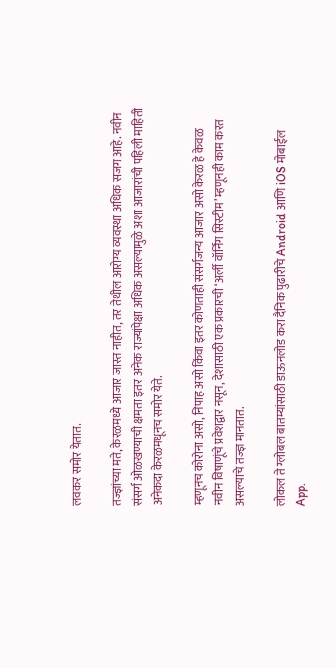लवकर समोर येतात.

तज्ज्ञांच्या मते, केरळमध्ये आजार जास्त नाहीत, तर तेथील आरोग्य व्यवस्था अधिक सजग आहे. नवीन संसर्ग ओळखण्याची क्षमता इतर अनेक राज्यांपेक्षा अधिक असल्यामुळे अशा आजारांची पहिली माहिती अनेकदा केरळमधूनच समोर येते.

म्हणूनच कोरोना असो, निपाह असो किंवा इतर कोणताही संसर्गजन्य आजार असो केरळ हे केवळ नवीन विषाणूंचे प्रवेशद्वार नसून, देशासाठी एक प्रकारची ‘अर्ली वॉर्निंग सिस्टीम’ म्हणूनही काम करत असल्याचे तज्ज्ञ मानतात.

लोकल ते ग्लोबल बातम्यांसाठी डाऊनलोड करा दैनिक पुढारीचे Android आणि iOS मोबाईल App.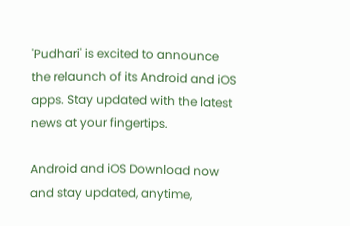'Pudhari' is excited to announce the relaunch of its Android and iOS apps. Stay updated with the latest news at your fingertips.

Android and iOS Download now and stay updated, anytime,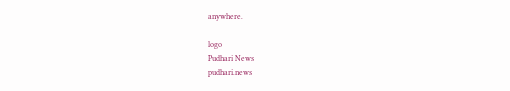anywhere.

logo
Pudhari News
pudhari.news